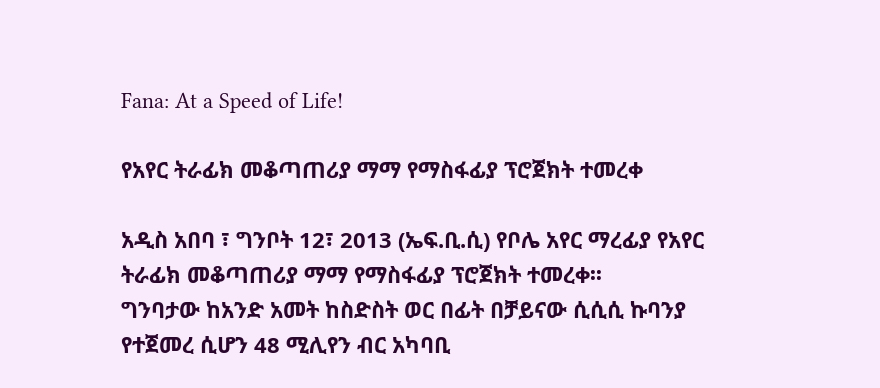Fana: At a Speed of Life!

የአየር ትራፊክ መቆጣጠሪያ ማማ የማስፋፊያ ፕሮጀክት ተመረቀ

አዲስ አበባ ፣ ግንቦት 12፣ 2013 (ኤፍ.ቢ.ሲ) የቦሌ አየር ማረፊያ የአየር ትራፊክ መቆጣጠሪያ ማማ የማስፋፊያ ፕሮጀክት ተመረቀ፡፡
ግንባታው ከአንድ አመት ከስድስት ወር በፊት በቻይናው ሲሲሲ ኩባንያ የተጀመረ ሲሆን 48 ሚሊየን ብር አካባቢ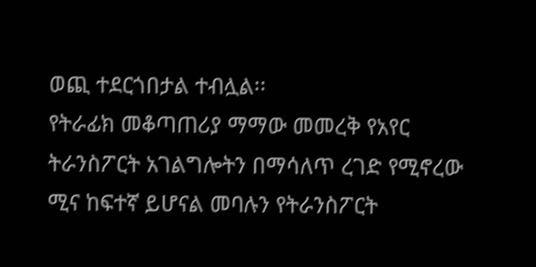ወጪ ተደርጎበታል ተብሏል፡፡
የትራፊክ መቆጣጠሪያ ማማው መመረቅ የአየር ትራንስፖርት አገልግሎትን በማሳለጥ ረገድ የሚኖረው ሚና ከፍተኛ ይሆናል መባሉን የትራንስፖርት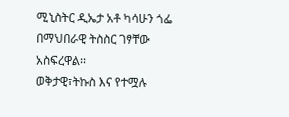ሚኒስትር ዲኤታ አቶ ካሳሁን ጎፌ በማህበራዊ ትስስር ገፃቸው አስፍረዋል፡፡
ወቅታዊ፣ትኩስ እና የተሟሉ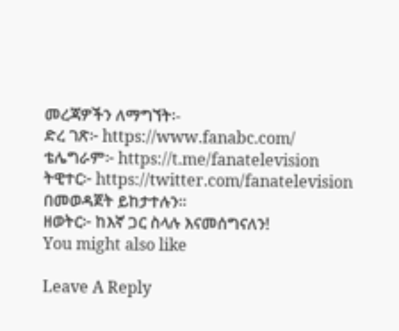መረጃዎችን ለማግኘት፡-
ድረ ገጽ፦ https://www.fanabc.com/
ቴሌግራም፦ https://t.me/fanatelevision
ትዊተር፦ https://twitter.com/fanatelevision በመወዳጀት ይከታተሉን፡፡
ዘወትር፦ ከእኛ ጋር ስላሉ እናመሰግናለን!
You might also like

Leave A Reply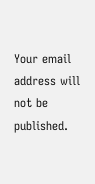Your email address will not be published.